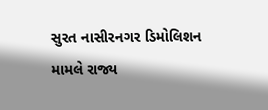સુરત નાસીરનગર ડિમોલિશન મામલે રાજ્ય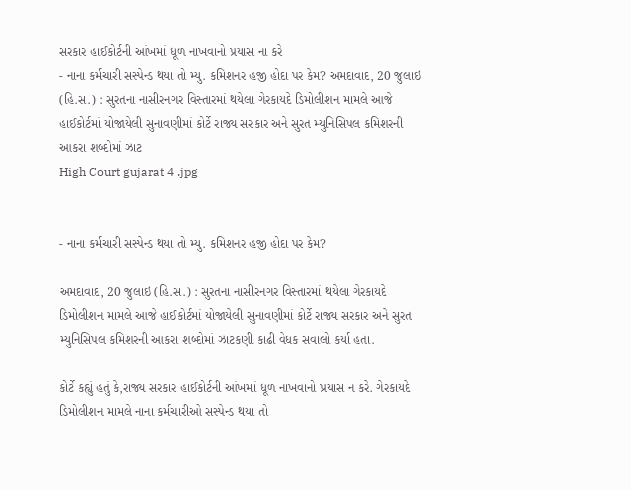સરકાર હાઈકોર્ટની આંખમાં ધૂળ નાખવાનો પ્રયાસ ના કરે
- નાના કર્મચારી સસ્પેન્ડ થયા તો મ્યુ. કમિશનર હજી હોદા પર કેમ? અમદાવાદ, 20 જુલાઇ (હિ.સ.) : સુરતના નાસીરનગર વિસ્તારમાં થયેલા ગેરકાયદે ડિમોલીશન મામલે આજે હાઈકોર્ટમાં યોજાયેલી સુનાવણીમાં કોર્ટે રાજ્ય સરકાર અને સુરત મ્યુનિસિપલ કમિશરની આકરા શબ્દોમાં ઝાટ
High Court gujarat 4 .jpg


- નાના કર્મચારી સસ્પેન્ડ થયા તો મ્યુ. કમિશનર હજી હોદા પર કેમ?

અમદાવાદ, 20 જુલાઇ (હિ.સ.) : સુરતના નાસીરનગર વિસ્તારમાં થયેલા ગેરકાયદે ડિમોલીશન મામલે આજે હાઈકોર્ટમાં યોજાયેલી સુનાવણીમાં કોર્ટે રાજ્ય સરકાર અને સુરત મ્યુનિસિપલ કમિશરની આકરા શબ્દોમાં ઝાટકણી કાઢી વેધક સવાલો કર્યા હતા.

કોર્ટે કહ્યું હતું કે,રાજ્ય સરકાર હાઈકોર્ટની આંખમાં ધૂળ નાખવાનો પ્રયાસ ન કરે. ગેરકાયદે ડિમોલીશન મામલે નાના કર્મચારીઓ સસ્પેન્ડ થયા તો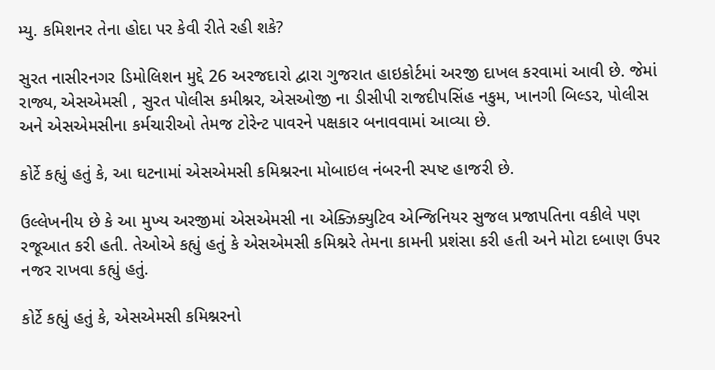મ્યુ. કમિશનર તેના હોદા પર કેવી રીતે રહી શકે?

સુરત નાસીરનગર ડિમોલિશન મુદ્દે 26 અરજદારો દ્વારા ગુજરાત હાઇકોર્ટમાં અરજી દાખલ કરવામાં આવી છે. જેમાં રાજ્ય, એસએમસી , સુરત પોલીસ કમીશ્નર, એસઓજી ના ડીસીપી રાજદીપસિંહ નકુમ, ખાનગી બિલ્ડર, પોલીસ અને એસએમસીના કર્મચારીઓ તેમજ ટોરેન્ટ પાવરને પક્ષકાર બનાવવામાં આવ્યા છે.

કોર્ટે કહ્યું હતું કે, આ ઘટનામાં એસએમસી કમિશ્નરના મોબાઇલ નંબરની સ્પષ્ટ હાજરી છે.

ઉલ્લેખનીય છે કે આ મુખ્ય અરજીમાં એસએમસી ના એક્ઝિક્યુટિવ એન્જિનિયર સુજલ પ્રજાપતિના વકીલે પણ રજૂઆત કરી હતી. તેઓએ કહ્યું હતું કે એસએમસી કમિશ્નરે તેમના કામની પ્રશંસા કરી હતી અને મોટા દબાણ ઉપર નજર રાખવા કહ્યું હતું.

કોર્ટે કહ્યું હતું કે, એસએમસી કમિશ્નરનો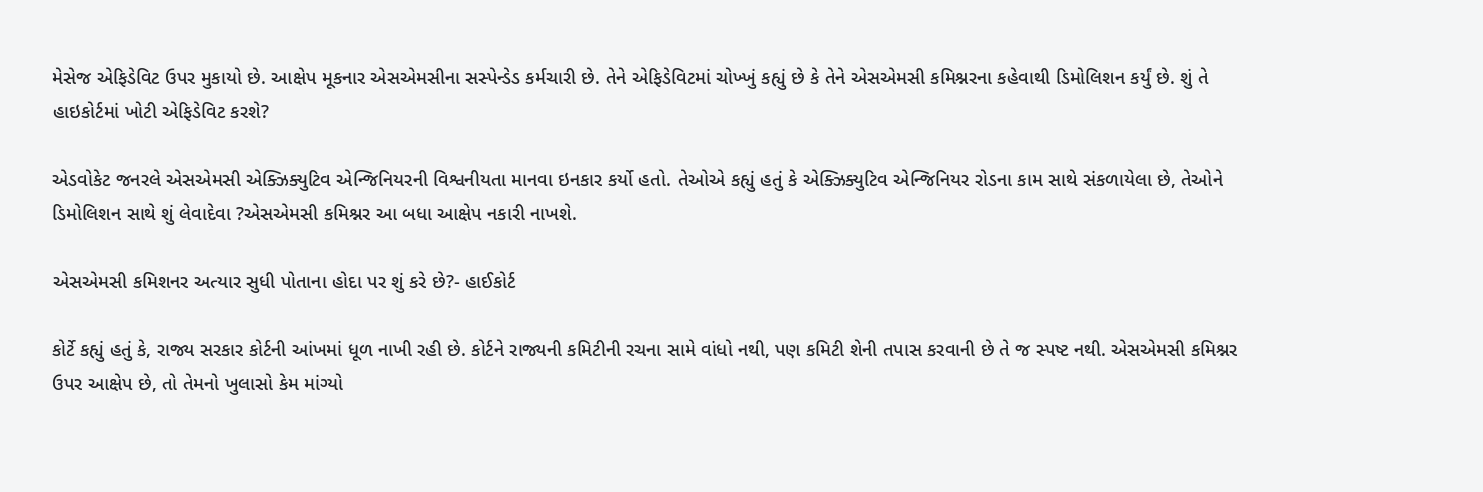મેસેજ એફિડેવિટ ઉપર મુકાયો છે. આક્ષેપ મૂકનાર એસએમસીના સસ્પેન્ડેડ કર્મચારી છે. તેને એફિડેવિટમાં ચોખ્ખું કહ્યું છે કે તેને એસએમસી કમિશ્નરના કહેવાથી ડિમોલિશન કર્યું છે. શું તે હાઇકોર્ટમાં ખોટી એફિડેવિટ કરશે?

એડવોકેટ જનરલે એસએમસી એક્ઝિક્યુટિવ એન્જિનિયરની વિશ્વનીયતા માનવા ઇનકાર કર્યો હતો. તેઓએ કહ્યું હતું કે એક્ઝિક્યુટિવ એન્જિનિયર રોડના કામ સાથે સંકળાયેલા છે, તેઓને ડિમોલિશન સાથે શું લેવાદેવા ?એસએમસી કમિશ્નર આ બધા આક્ષેપ નકારી નાખશે.

એસએમસી કમિશનર અત્યાર સુધી પોતાના હોદા પર શું કરે છે?- હાઈકોર્ટ

કોર્ટે કહ્યું હતું કે, રાજ્ય સરકાર કોર્ટની આંખમાં ધૂળ નાખી રહી છે. કોર્ટને રાજ્યની કમિટીની રચના સામે વાંધો નથી, પણ કમિટી શેની તપાસ કરવાની છે તે જ સ્પષ્ટ નથી. એસએમસી કમિશ્નર ઉપર આક્ષેપ છે, તો તેમનો ખુલાસો કેમ માંગ્યો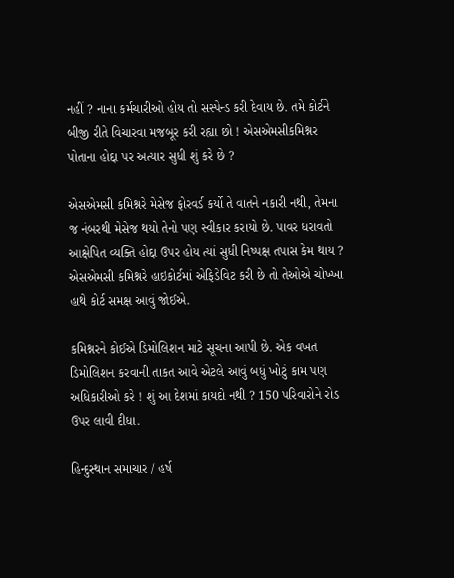નહીં ? નાના કર્મચારીઓ હોય તો સસ્પેન્ડ કરી દેવાય છે. તમે કોર્ટને બીજી રીતે વિચારવા મજબૂર કરી રહ્યા છો ! એસએમસીકમિશ્નર પોતાના હોદ્દા પર અત્યાર સુધી શું કરે છે ?

એસએમસી કમિશ્નરે મેસેજ ફોરવર્ડ કર્યો તે વાતને નકારી નથી, તેમના જ નંબરથી મેસેજ થયો તેનો પણ સ્વીકાર કરાયો છે. પાવર ધરાવતો આક્ષેપિત વ્યક્તિ હોદ્દા ઉપર હોય ત્યાં સુધી નિષ્પક્ષ તપાસ કેમ થાય ? એસએમસી કમિશ્નરે હાઇકોર્ટમાં એફિડેવિટ કરી છે તો તેઓએ ચોખ્ખા હાથે કોર્ટ સમક્ષ આવું જોઈએ.

કમિશ્નરને કોઈએ ડિમોલિશન માટે સૂચના આપી છે. એક વખત ડિમોલિશન કરવાની તાકત આવે એટલે આવું બધું ખોટું કામ પણ અધિકારીઓ કરે ! શું આ દેશમાં કાયદો નથી ? 150 પરિવારોને રોડ ઉપર લાવી દીધા.

હિન્દુસ્થાન સમાચાર / હર્ષ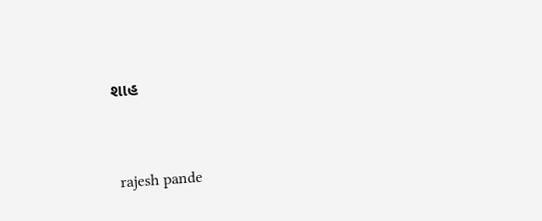શાહ


 rajesh pande